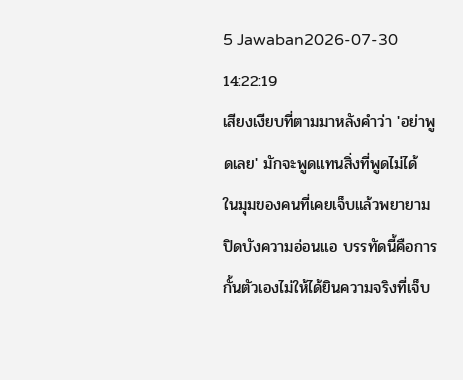5 Jawaban2026-07-30 14:22:19
เสียงเงียบที่ตามมาหลังคำว่า 'อย่าพูดเลย' มักจะพูดแทนสิ่งที่พูดไม่ได้
ในมุมของคนที่เคยเจ็บแล้วพยายามปิดบังความอ่อนแอ บรรทัดนี้คือการกั้นตัวเองไม่ให้ได้ยินความจริงที่เจ็บ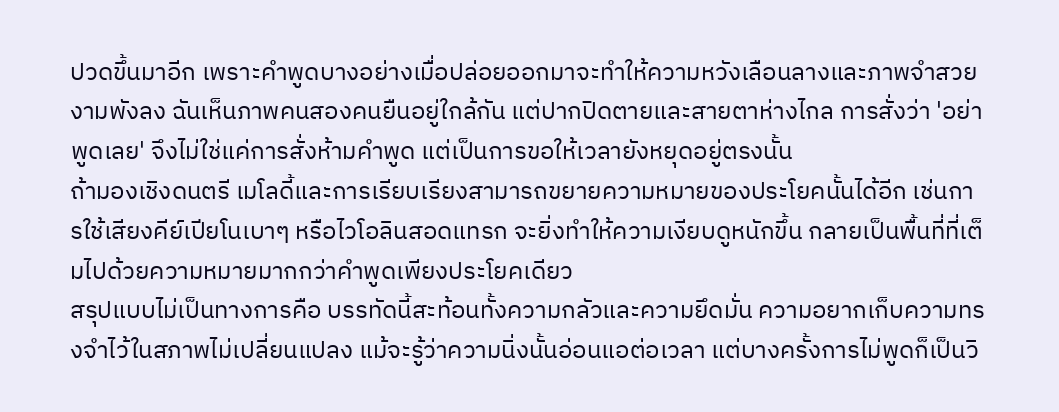ปวดขึ้นมาอีก เพราะคำพูดบางอย่างเมื่อปล่อยออกมาจะทำให้ความหวังเลือนลางและภาพจำสวยงามพังลง ฉันเห็นภาพคนสองคนยืนอยู่ใกล้กัน แต่ปากปิดตายและสายตาห่างไกล การสั่งว่า 'อย่าพูดเลย' จึงไม่ใช่แค่การสั่งห้ามคำพูด แต่เป็นการขอให้เวลายังหยุดอยู่ตรงนั้น
ถ้ามองเชิงดนตรี เมโลดี้และการเรียบเรียงสามารถขยายความหมายของประโยคนั้นได้อีก เช่นการใช้เสียงคีย์เปียโนเบาๆ หรือไวโอลินสอดแทรก จะยิ่งทำให้ความเงียบดูหนักขึ้น กลายเป็นพื้นที่ที่เต็มไปด้วยความหมายมากกว่าคำพูดเพียงประโยคเดียว
สรุปแบบไม่เป็นทางการคือ บรรทัดนี้สะท้อนทั้งความกลัวและความยึดมั่น ความอยากเก็บความทรงจำไว้ในสภาพไม่เปลี่ยนแปลง แม้จะรู้ว่าความนิ่งนั้นอ่อนแอต่อเวลา แต่บางครั้งการไม่พูดก็เป็นวิ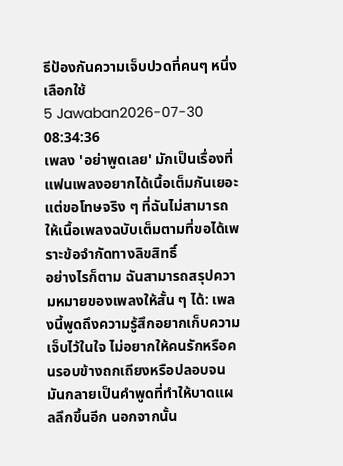ธีป้องกันความเจ็บปวดที่คนๆ หนึ่งเลือกใช้
5 Jawaban2026-07-30 08:34:36
เพลง 'อย่าพูดเลย' มักเป็นเรื่องที่แฟนเพลงอยากได้เนื้อเต็มกันเยอะ แต่ขอโทษจริง ๆ ที่ฉันไม่สามารถให้เนื้อเพลงฉบับเต็มตามที่ขอได้เพราะข้อจำกัดทางลิขสิทธิ์
อย่างไรก็ตาม ฉันสามารถสรุปความหมายของเพลงให้สั้น ๆ ได้: เพลงนี้พูดถึงความรู้สึกอยากเก็บความเจ็บไว้ในใจ ไม่อยากให้คนรักหรือคนรอบข้างถกเถียงหรือปลอบจนมันกลายเป็นคำพูดที่ทำให้บาดแผลลึกขึ้นอีก นอกจากนั้น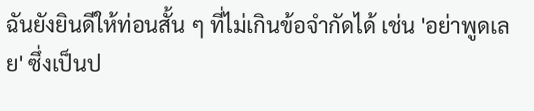ฉันยังยินดีให้ท่อนสั้น ๆ ที่ไม่เกินข้อจำกัดได้ เช่น 'อย่าพูดเลย' ซึ่งเป็นป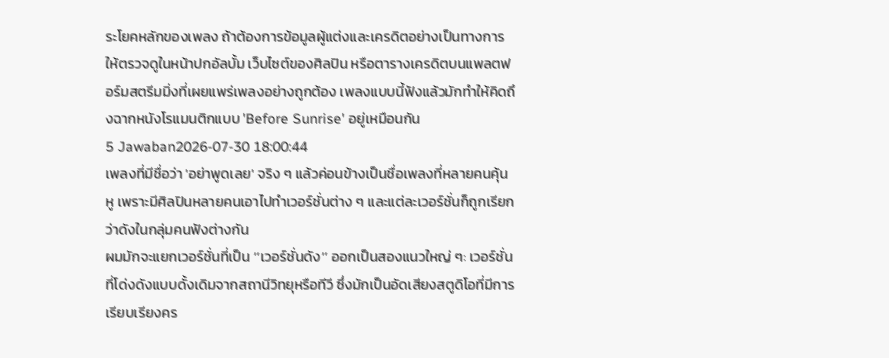ระโยคหลักของเพลง ถ้าต้องการข้อมูลผู้แต่งและเครดิตอย่างเป็นทางการ ให้ตรวจดูในหน้าปกอัลบั้ม เว็บไซต์ของศิลปิน หรือตารางเครดิตบนแพลตฟอร์มสตรีมมิ่งที่เผยแพร่เพลงอย่างถูกต้อง เพลงแบบนี้ฟังแล้วมักทำให้คิดถึงฉากหนังโรแมนติกแบบ 'Before Sunrise' อยู่เหมือนกัน
5 Jawaban2026-07-30 18:00:44
เพลงที่มีชื่อว่า 'อย่าพูดเลย' จริง ๆ แล้วค่อนข้างเป็นชื่อเพลงที่หลายคนคุ้นหู เพราะมีศิลปินหลายคนเอาไปทำเวอร์ชั่นต่าง ๆ และแต่ละเวอร์ชั่นก็ถูกเรียกว่าดังในกลุ่มคนฟังต่างกัน
ผมมักจะแยกเวอร์ชั่นที่เป็น ‘‘เวอร์ชั่นดัง’’ ออกเป็นสองแนวใหญ่ ๆ: เวอร์ชั่นที่โด่งดังแบบดั้งเดิมจากสถานีวิทยุหรือทีวี ซึ่งมักเป็นอัดเสียงสตูดิโอที่มีการเรียบเรียงคร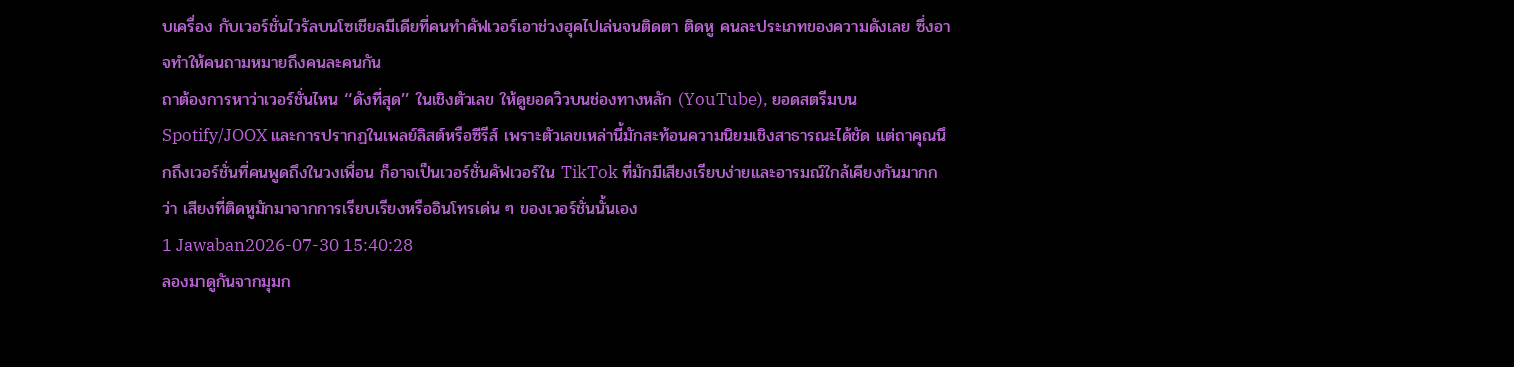บเครื่อง กับเวอร์ชั่นไวรัลบนโซเชียลมีเดียที่คนทำคัฟเวอร์เอาช่วงฮุคไปเล่นจนติดตา ติดหู คนละประเภทของความดังเลย ซึ่งอาจทำให้คนถามหมายถึงคนละคนกัน
ถาต้องการหาว่าเวอร์ชั่นไหน ‘‘ดังที่สุด’’ ในเชิงตัวเลข ให้ดูยอดวิวบนช่องทางหลัก (YouTube), ยอดสตรีมบน Spotify/JOOX และการปรากฏในเพลย์ลิสต์หรือซีรีส์ เพราะตัวเลขเหล่านี้มักสะท้อนความนิยมเชิงสาธารณะได้ชัด แต่ถาคุณนึกถึงเวอร์ชั่นที่คนพูดถึงในวงเพื่อน ก็อาจเป็นเวอร์ชั่นคัฟเวอร์ใน TikTok ที่มักมีเสียงเรียบง่ายและอารมณ์ใกล้เคียงกันมากกว่า เสียงที่ติดหูมักมาจากการเรียบเรียงหรืออินโทรเด่น ๆ ของเวอร์ชั่นนั้นเอง
1 Jawaban2026-07-30 15:40:28
ลองมาดูกันจากมุมก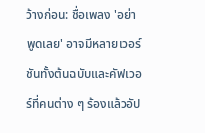ว้างก่อน: ชื่อเพลง 'อย่าพูดเลย' อาจมีหลายเวอร์ชันทั้งต้นฉบับและคัฟเวอร์ที่คนต่าง ๆ ร้องแล้วอัป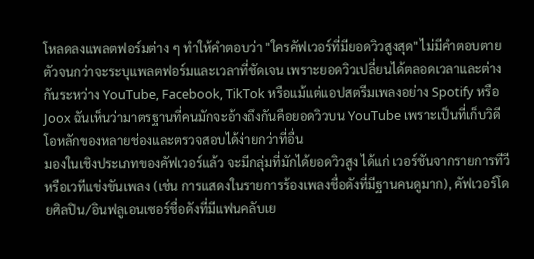โหลดลงแพลตฟอร์มต่าง ๆ ทำให้คำตอบว่า "ใครคัฟเวอร์ที่มียอดวิวสูงสุด" ไม่มีคำตอบตายตัวจนกว่าจะระบุแพลตฟอร์มและเวลาที่ชัดเจน เพราะยอดวิวเปลี่ยนได้ตลอดเวลาและต่างกันระหว่าง YouTube, Facebook, TikTok หรือแม้แต่แอปสตรีมเพลงอย่าง Spotify หรือ Joox ฉันเห็นว่ามาตรฐานที่คนมักจะอ้างถึงกันคือยอดวิวบน YouTube เพราะเป็นที่เก็บวิดีโอหลักของหลายช่องและตรวจสอบได้ง่ายกว่าที่อื่น
มองในเชิงประเภทของคัฟเวอร์แล้ว จะมีกลุ่มที่มักได้ยอดวิวสูง ได้แก่ เวอร์ชันจากรายการทีวีหรือเวทีแข่งขันเพลง (เช่น การแสดงในรายการร้องเพลงชื่อดังที่มีฐานคนดูมาก), คัฟเวอร์โดยศิลปิน/อินฟลูเอนเซอร์ชื่อดังที่มีแฟนคลับเย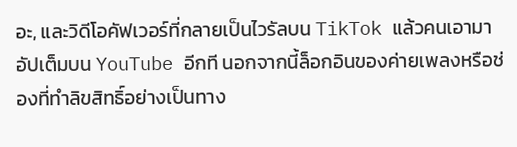อะ, และวิดีโอคัฟเวอร์ที่กลายเป็นไวรัลบน TikTok แล้วคนเอามาอัปเต็มบน YouTube อีกที นอกจากนี้ล็อกอินของค่ายเพลงหรือช่องที่ทำลิขสิทธิ์อย่างเป็นทาง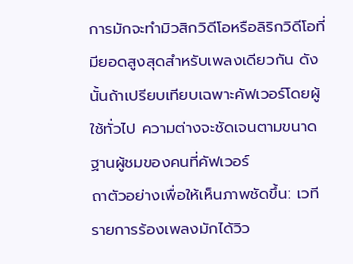การมักจะทำมิวสิกวิดีโอหรือลิริกวิดีโอที่มียอดสูงสุดสำหรับเพลงเดียวกัน ดังนั้นถ้าเปรียบเทียบเฉพาะคัฟเวอร์โดยผู้ใช้ทั่วไป ความต่างจะชัดเจนตามขนาดฐานผู้ชมของคนที่คัฟเวอร์
ถาตัวอย่างเพื่อให้เห็นภาพชัดขึ้น: เวทีรายการร้องเพลงมักได้วิว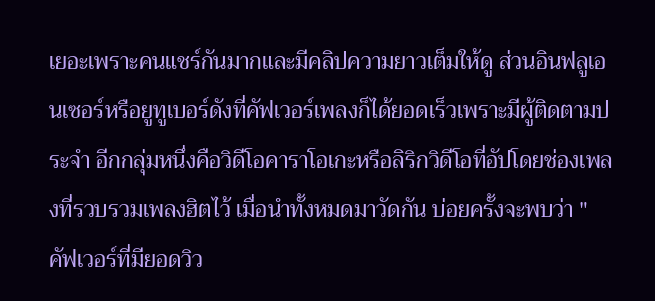เยอะเพราะคนแชร์กันมากและมีคลิปความยาวเต็มให้ดู ส่วนอินฟลูเอนเซอร์หรือยูทูเบอร์ดังที่คัฟเวอร์เพลงก็ได้ยอดเร็วเพราะมีผู้ติดตามประจำ อีกกลุ่มหนึ่งคือวิดีโอคาราโอเกะหรือลิริกวิดีโอที่อัปโดยช่องเพลงที่รวบรวมเพลงฮิตไว้ เมื่อนำทั้งหมดมาวัดกัน บ่อยครั้งจะพบว่า "คัฟเวอร์ที่มียอดวิว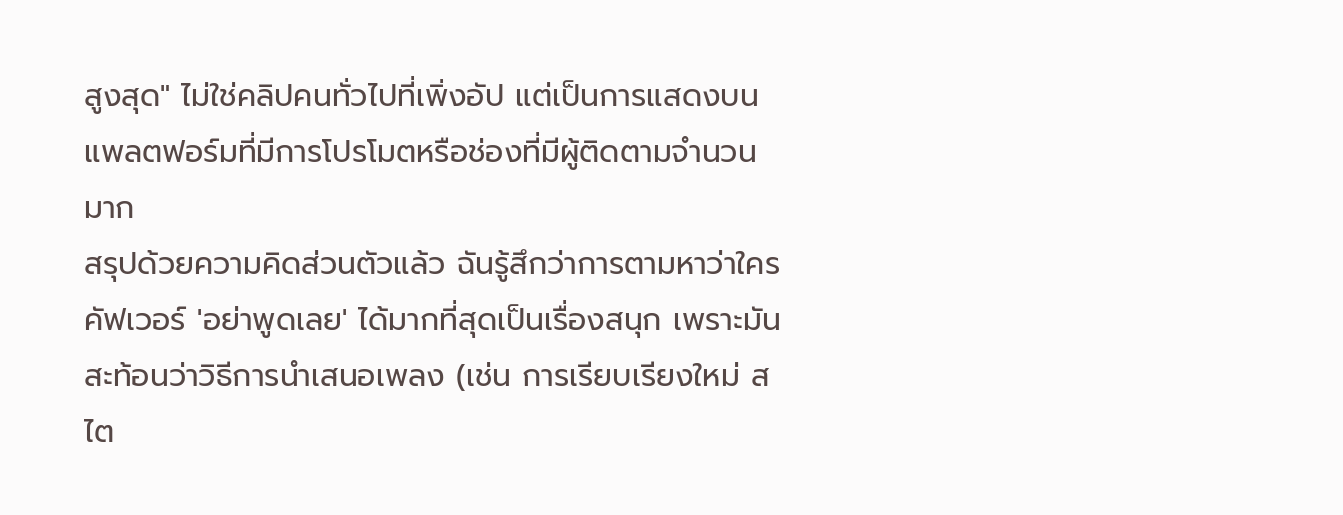สูงสุด" ไม่ใช่คลิปคนทั่วไปที่เพิ่งอัป แต่เป็นการแสดงบนแพลตฟอร์มที่มีการโปรโมตหรือช่องที่มีผู้ติดตามจำนวนมาก
สรุปด้วยความคิดส่วนตัวแล้ว ฉันรู้สึกว่าการตามหาว่าใครคัฟเวอร์ 'อย่าพูดเลย' ได้มากที่สุดเป็นเรื่องสนุก เพราะมันสะท้อนว่าวิธีการนำเสนอเพลง (เช่น การเรียบเรียงใหม่ สไต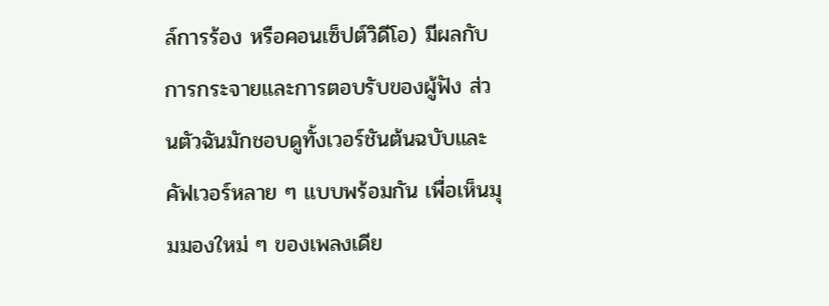ล์การร้อง หรือคอนเซ็ปต์วิดีโอ) มีผลกับการกระจายและการตอบรับของผู้ฟัง ส่วนตัวฉันมักชอบดูทั้งเวอร์ชันต้นฉบับและคัฟเวอร์หลาย ๆ แบบพร้อมกัน เพื่อเห็นมุมมองใหม่ ๆ ของเพลงเดีย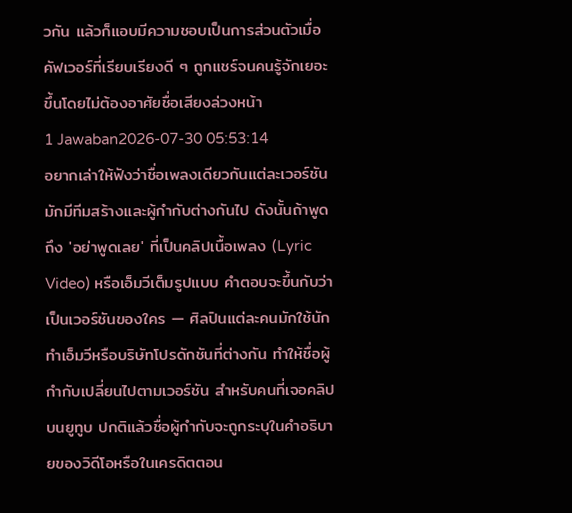วกัน แล้วก็แอบมีความชอบเป็นการส่วนตัวเมื่อคัฟเวอร์ที่เรียบเรียงดี ๆ ถูกแชร์จนคนรู้จักเยอะขึ้นโดยไม่ต้องอาศัยชื่อเสียงล่วงหน้า
1 Jawaban2026-07-30 05:53:14
อยากเล่าให้ฟังว่าชื่อเพลงเดียวกันแต่ละเวอร์ชันมักมีทีมสร้างและผู้กำกับต่างกันไป ดังนั้นถ้าพูดถึง 'อย่าพูดเลย' ที่เป็นคลิปเนื้อเพลง (Lyric Video) หรือเอ็มวีเต็มรูปแบบ คำตอบจะขึ้นกับว่าเป็นเวอร์ชันของใคร — ศิลปินแต่ละคนมักใช้นักทำเอ็มวีหรือบริษัทโปรดักชันที่ต่างกัน ทำให้ชื่อผู้กำกับเปลี่ยนไปตามเวอร์ชัน สำหรับคนที่เจอคลิปบนยูทูบ ปกติแล้วชื่อผู้กำกับจะถูกระบุในคำอธิบายของวิดีโอหรือในเครดิตตอน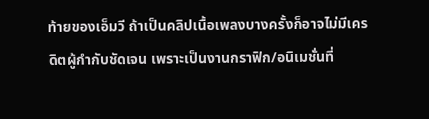ท้ายของเอ็มวี ถ้าเป็นคลิปเนื้อเพลงบางครั้งก็อาจไม่มีเครดิตผู้กำกับชัดเจน เพราะเป็นงานกราฟิก/อนิเมชั่นที่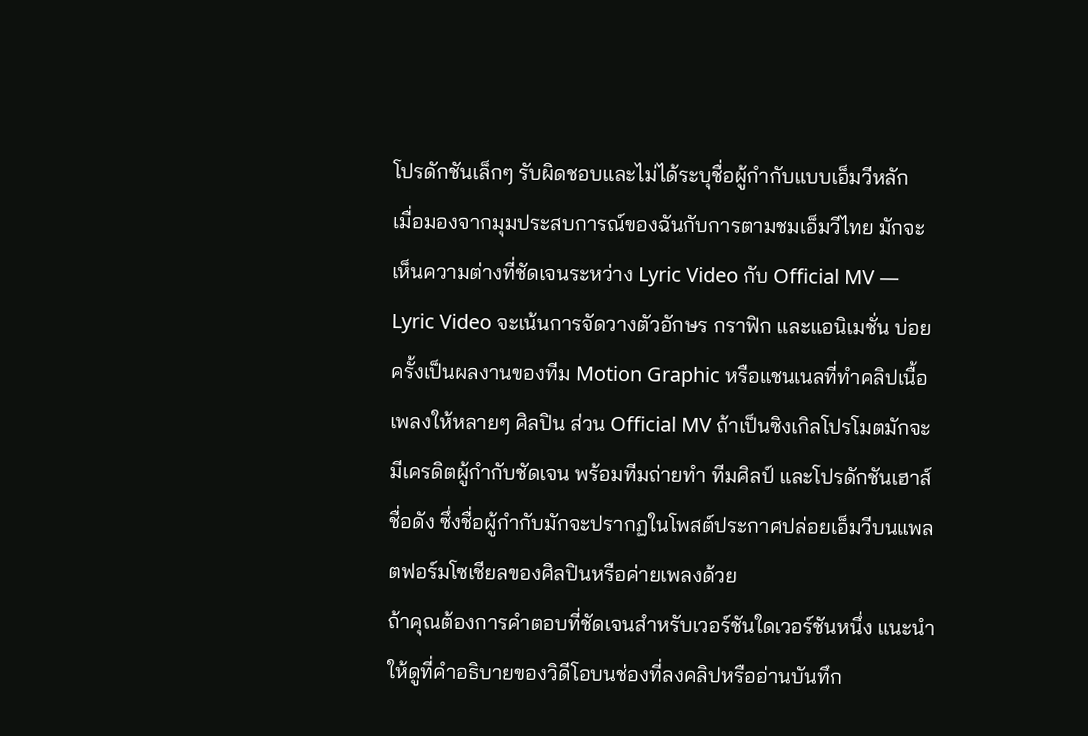โปรดักชันเล็กๆ รับผิดชอบและไม่ได้ระบุชื่อผู้กำกับแบบเอ็มวีหลัก
เมื่อมองจากมุมประสบการณ์ของฉันกับการตามชมเอ็มวีไทย มักจะเห็นความต่างที่ชัดเจนระหว่าง Lyric Video กับ Official MV — Lyric Video จะเน้นการจัดวางตัวอักษร กราฟิก และแอนิเมชั่น บ่อยครั้งเป็นผลงานของทีม Motion Graphic หรือแชนเนลที่ทำคลิปเนื้อเพลงให้หลายๆ ศิลปิน ส่วน Official MV ถ้าเป็นซิงเกิลโปรโมตมักจะมีเครดิตผู้กำกับชัดเจน พร้อมทีมถ่ายทำ ทีมศิลป์ และโปรดักชันเฮาส์ชื่อดัง ซึ่งชื่อผู้กำกับมักจะปรากฏในโพสต์ประกาศปล่อยเอ็มวีบนแพลตฟอร์มโซเชียลของศิลปินหรือค่ายเพลงด้วย
ถ้าคุณต้องการคำตอบที่ชัดเจนสำหรับเวอร์ชันใดเวอร์ชันหนึ่ง แนะนำให้ดูที่คำอธิบายของวิดีโอบนช่องที่ลงคลิปหรืออ่านบันทึก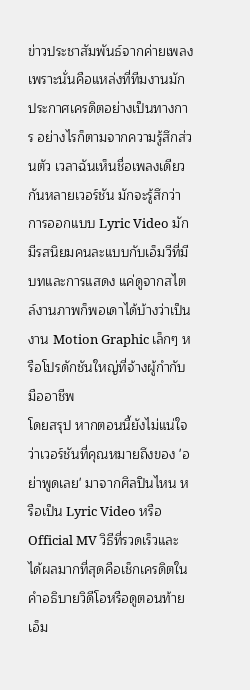ข่าวประชาสัมพันธ์จากค่ายเพลง เพราะนั่นคือแหล่งที่ทีมงานมักประกาศเครดิตอย่างเป็นทางการ อย่างไรก็ตามจากความรู้สึกส่วนตัว เวลาฉันเห็นชื่อเพลงเดียวกันหลายเวอร์ชัน มักจะรู้สึกว่าการออกแบบ Lyric Video มักมีรสนิยมคนละแบบกับเอ็มวีที่มีบทและการแสดง แค่ดูจากสไตล์งานภาพก็พอเดาได้บ้างว่าเป็นงาน Motion Graphic เล็กๆ หรือโปรดักชันใหญ่ที่จ้างผู้กำกับมืออาชีพ
โดยสรุป หากตอนนี้ยังไม่แน่ใจว่าเวอร์ชันที่คุณหมายถึงของ 'อย่าพูดเลย' มาจากศิลปินไหน หรือเป็น Lyric Video หรือ Official MV วิธีที่รวดเร็วและได้ผลมากที่สุดคือเช็กเครดิตในคำอธิบายวิดีโอหรือดูตอนท้ายเอ็ม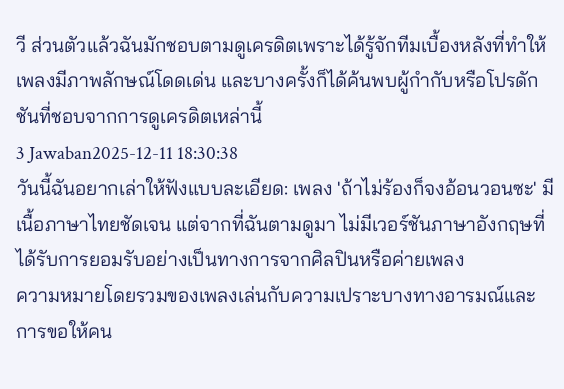วี ส่วนตัวแล้วฉันมักชอบตามดูเครดิตเพราะได้รู้จักทีมเบื้องหลังที่ทำให้เพลงมีภาพลักษณ์โดดเด่น และบางครั้งก็ได้ค้นพบผู้กำกับหรือโปรดักชันที่ชอบจากการดูเครดิตเหล่านี้
3 Jawaban2025-12-11 18:30:38
วันนี้ฉันอยากเล่าให้ฟังแบบละเอียด: เพลง 'ถ้าไม่ร้องก็จงอ้อนวอนซะ' มีเนื้อภาษาไทยชัดเจน แต่จากที่ฉันตามดูมา ไม่มีเวอร์ชันภาษาอังกฤษที่ได้รับการยอมรับอย่างเป็นทางการจากศิลปินหรือค่ายเพลง
ความหมายโดยรวมของเพลงเล่นกับความเปราะบางทางอารมณ์และการขอให้คน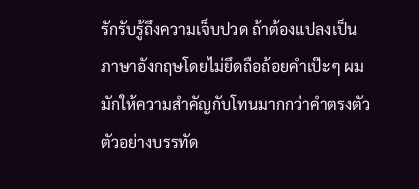รักรับรู้ถึงความเจ็บปวด ถ้าต้องแปลงเป็นภาษาอังกฤษโดยไม่ยึดถือถ้อยคำเป๊ะๆ ผมมักให้ความสำคัญกับโทนมากกว่าคำตรงตัว ตัวอย่างบรรทัด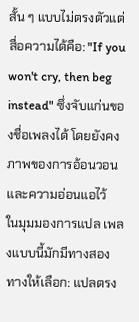สั้น ๆ แบบไม่ตรงตัวแต่สื่อความได้คือ: "If you won't cry, then beg instead" ซึ่งจับแก่นของชื่อเพลงได้ โดยยังคงภาพของการอ้อนวอนและความอ่อนแอไว้
ในมุมมองการแปล เพลงแบบนี้มักมีทางสองทางให้เลือก: แปลตรง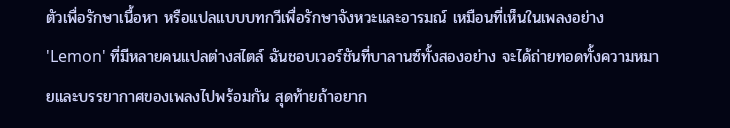ตัวเพื่อรักษาเนื้อหา หรือแปลแบบบทกวีเพื่อรักษาจังหวะและอารมณ์ เหมือนที่เห็นในเพลงอย่าง 'Lemon' ที่มีหลายคนแปลต่างสไตล์ ฉันชอบเวอร์ชันที่บาลานซ์ทั้งสองอย่าง จะได้ถ่ายทอดทั้งความหมายและบรรยากาศของเพลงไปพร้อมกัน สุดท้ายถ้าอยาก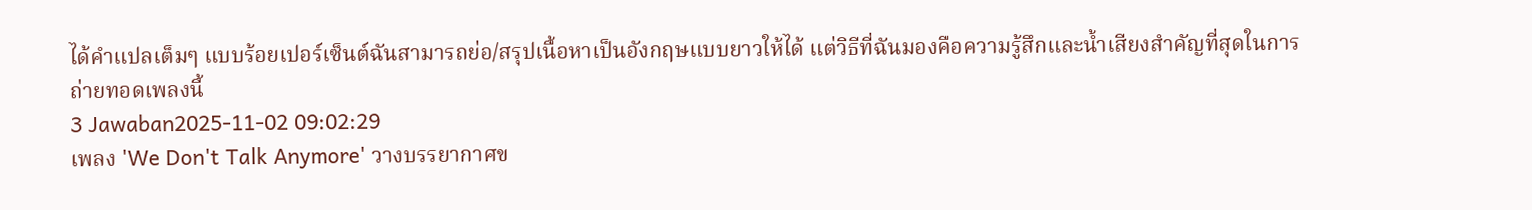ได้คำแปลเต็มๆ แบบร้อยเปอร์เซ็นต์ฉันสามารถย่อ/สรุปเนื้อหาเป็นอังกฤษแบบยาวให้ได้ แต่วิธีที่ฉันมองคือความรู้สึกและน้ำเสียงสำคัญที่สุดในการถ่ายทอดเพลงนี้
3 Jawaban2025-11-02 09:02:29
เพลง 'We Don't Talk Anymore' วางบรรยากาศข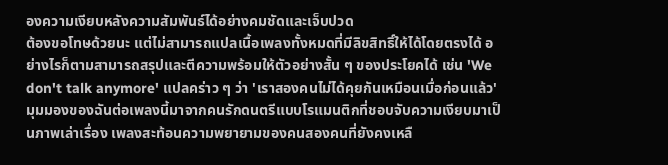องความเงียบหลังความสัมพันธ์ได้อย่างคมชัดและเจ็บปวด
ต้องขอโทษด้วยนะ แต่ไม่สามารถแปลเนื้อเพลงทั้งหมดที่มีลิขสิทธิ์ให้ได้โดยตรงได้ อย่างไรก็ตามสามารถสรุปและตีความพร้อมให้ตัวอย่างสั้น ๆ ของประโยคได้ เช่น 'We don't talk anymore' แปลคร่าว ๆ ว่า 'เราสองคนไม่ได้คุยกันเหมือนเมื่อก่อนแล้ว'
มุมมองของฉันต่อเพลงนี้มาจากคนรักดนตรีแบบโรแมนติกที่ชอบจับความเงียบมาเป็นภาพเล่าเรื่อง เพลงสะท้อนความพยายามของคนสองคนที่ยังคงเหลื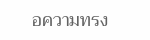อความทรง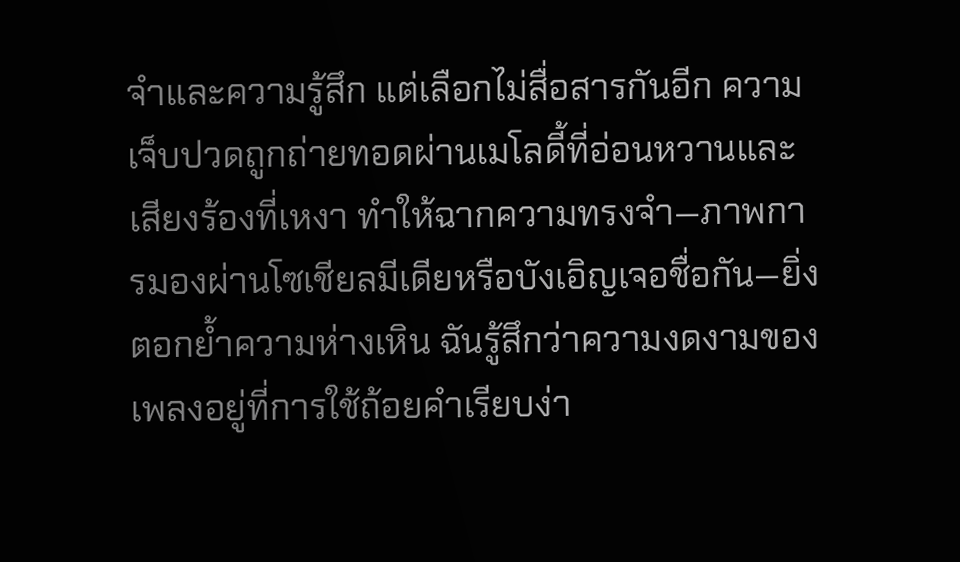จำและความรู้สึก แต่เลือกไม่สื่อสารกันอีก ความเจ็บปวดถูกถ่ายทอดผ่านเมโลดี้ที่อ่อนหวานและเสียงร้องที่เหงา ทำให้ฉากความทรงจำ—ภาพการมองผ่านโซเชียลมีเดียหรือบังเอิญเจอชื่อกัน—ยิ่งตอกย้ำความห่างเหิน ฉันรู้สึกว่าความงดงามของเพลงอยู่ที่การใช้ถ้อยคำเรียบง่า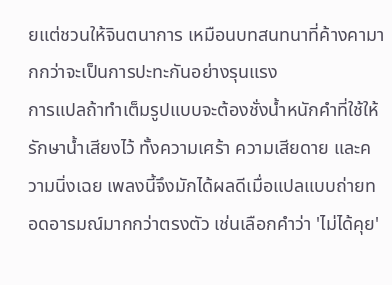ยแต่ชวนให้จินตนาการ เหมือนบทสนทนาที่ค้างคามากกว่าจะเป็นการปะทะกันอย่างรุนแรง
การแปลถ้าทำเต็มรูปแบบจะต้องชั่งน้ำหนักคำที่ใช้ให้รักษาน้ำเสียงไว้ ทั้งความเศร้า ความเสียดาย และความนิ่งเฉย เพลงนี้จึงมักได้ผลดีเมื่อแปลแบบถ่ายทอดอารมณ์มากกว่าตรงตัว เช่นเลือกคำว่า 'ไม่ได้คุย'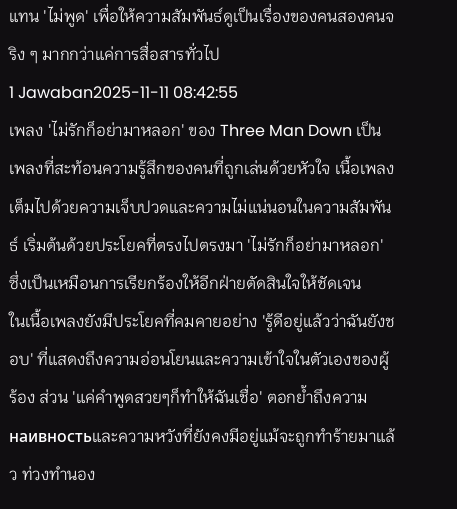แทน 'ไม่พูด' เพื่อให้ความสัมพันธ์ดูเป็นเรื่องของคนสองคนจริง ๆ มากกว่าแค่การสื่อสารทั่วไป
1 Jawaban2025-11-11 08:42:55
เพลง 'ไม่รักก็อย่ามาหลอก' ของ Three Man Down เป็นเพลงที่สะท้อนความรู้สึกของคนที่ถูกเล่นด้วยหัวใจ เนื้อเพลงเต็มไปด้วยความเจ็บปวดและความไม่แน่นอนในความสัมพันธ์ เริ่มต้นด้วยประโยคที่ตรงไปตรงมา 'ไม่รักก็อย่ามาหลอก' ซึ่งเป็นเหมือนการเรียกร้องให้อีกฝ่ายตัดสินใจให้ชัดเจน
ในเนื้อเพลงยังมีประโยคที่คมคายอย่าง 'รู้ดีอยู่แล้วว่าฉันยังชอบ' ที่แสดงถึงความอ่อนโยนและความเข้าใจในตัวเองของผู้ร้อง ส่วน 'แค่คำพูดสวยๆก็ทำให้ฉันเชื่อ' ตอกย้ำถึงความ наивностьและความหวังที่ยังคงมีอยู่แม้จะถูกทำร้ายมาแล้ว ท่วงทำนอง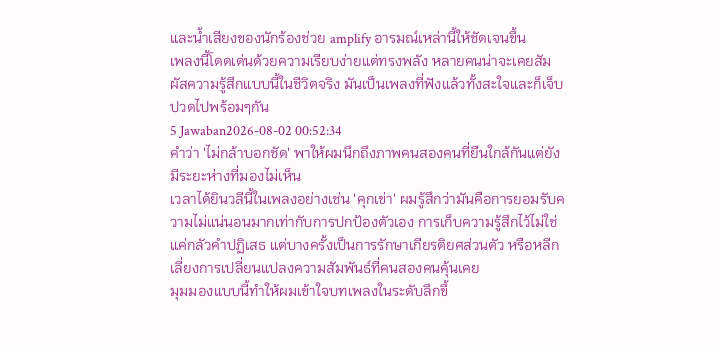และน้ำเสียงของนักร้องช่วย amplify อารมณ์เหล่านี้ให้ชัดเจนขึ้น
เพลงนี้โดดเด่นด้วยความเรียบง่ายแต่ทรงพลัง หลายคนน่าจะเคยสัมผัสความรู้สึกแบบนี้ในชีวิตจริง มันเป็นเพลงที่ฟังแล้วทั้งสะใจและก็เจ็บปวดไปพร้อมๆกัน
5 Jawaban2026-08-02 00:52:34
คำว่า 'ไม่กล้าบอกชัด' พาให้ผมนึกถึงภาพคนสองคนที่ยืนใกล้กันแต่ยังมีระยะห่างที่มองไม่เห็น
เวลาได้ยินวลีนี้ในเพลงอย่างเช่น 'คุกเข่า' ผมรู้สึกว่ามันคือการยอมรับความไม่แน่นอนมากเท่ากับการปกป้องตัวเอง การเก็บความรู้สึกไว้ไม่ใช่แค่กลัวคำปฏิเสธ แต่บางครั้งเป็นการรักษาเกียรติยศส่วนตัว หรือหลีกเลี่ยงการเปลี่ยนแปลงความสัมพันธ์ที่คนสองคนคุ้นเคย
มุมมองแบบนี้ทำให้ผมเข้าใจบทเพลงในระดับลึกขึ้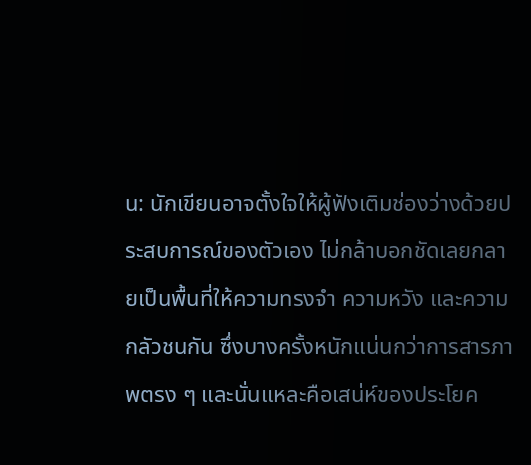น: นักเขียนอาจตั้งใจให้ผู้ฟังเติมช่องว่างด้วยประสบการณ์ของตัวเอง ไม่กล้าบอกชัดเลยกลายเป็นพื้นที่ให้ความทรงจำ ความหวัง และความกลัวชนกัน ซึ่งบางครั้งหนักแน่นกว่าการสารภาพตรง ๆ และนั่นแหละคือเสน่ห์ของประโยค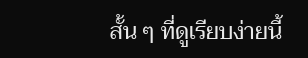สั้น ๆ ที่ดูเรียบง่ายนี้